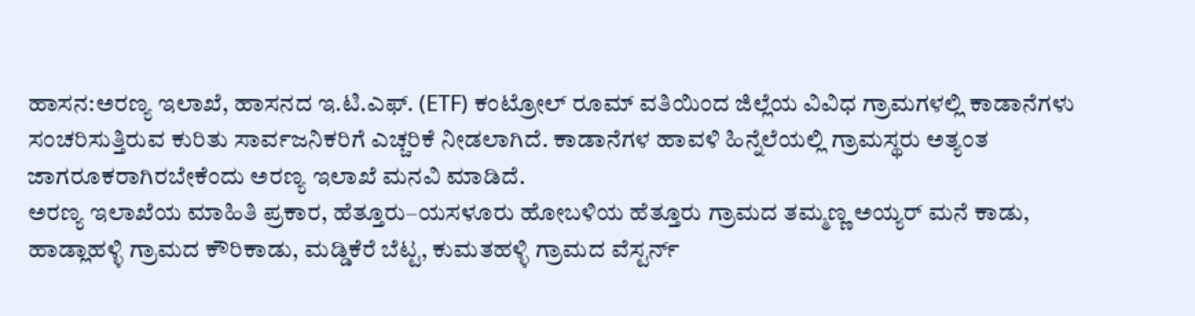ಹಾಸನ:ಅರಣ್ಯ ಇಲಾಖೆ, ಹಾಸನದ ಇ.ಟಿ.ಎಫ್. (ETF) ಕಂಟ್ರೋಲ್ ರೂಮ್ ವತಿಯಿಂದ ಜಿಲ್ಲೆಯ ವಿವಿಧ ಗ್ರಾಮಗಳಲ್ಲಿ ಕಾಡಾನೆಗಳು ಸಂಚರಿಸುತ್ತಿರುವ ಕುರಿತು ಸಾರ್ವಜನಿಕರಿಗೆ ಎಚ್ಚರಿಕೆ ನೀಡಲಾಗಿದೆ. ಕಾಡಾನೆಗಳ ಹಾವಳಿ ಹಿನ್ನೆಲೆಯಲ್ಲಿ ಗ್ರಾಮಸ್ಥರು ಅತ್ಯಂತ ಜಾಗರೂಕರಾಗಿರಬೇಕೆಂದು ಅರಣ್ಯ ಇಲಾಖೆ ಮನವಿ ಮಾಡಿದೆ.
ಅರಣ್ಯ ಇಲಾಖೆಯ ಮಾಹಿತಿ ಪ್ರಕಾರ, ಹೆತ್ತೂರು–ಯಸಳೂರು ಹೋಬಳಿಯ ಹೆತ್ತೂರು ಗ್ರಾಮದ ತಮ್ಮಣ್ಣ ಅಯ್ಯರ್ ಮನೆ ಕಾಡು, ಹಾಡ್ಲಾಹಳ್ಳಿ ಗ್ರಾಮದ ಕೌರಿಕಾಡು, ಮಡ್ಡಿಕೆರೆ ಬೆಟ್ಟ, ಕುಮತಹಳ್ಳಿ ಗ್ರಾಮದ ವೆಸ್ಟರ್ನ್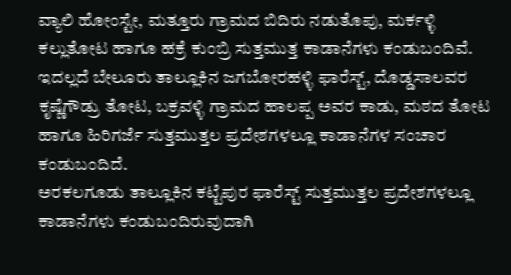ವ್ಯಾಲಿ ಹೋಂಸ್ಟೇ, ಮತ್ತೂರು ಗ್ರಾಮದ ಬಿದಿರು ನಡುತೊಪು, ಮರ್ಕಳ್ಳಿ ಕಲ್ಲುತೋಟ ಹಾಗೂ ಹಕ್ರೆ ಕುಂಬ್ರಿ ಸುತ್ತಮುತ್ತ ಕಾಡಾನೆಗಳು ಕಂಡುಬಂದಿವೆ.
ಇದಲ್ಲದೆ ಬೇಲೂರು ತಾಲ್ಲೂಕಿನ ಜಗಬೋರಹಳ್ಳಿ ಫಾರೆಸ್ಟ್, ದೊಡ್ಡಸಾಲವರ ಕೃಷ್ಣೆಗೌಡ್ರು ತೋಟ, ಬಕ್ರವಳ್ಳಿ ಗ್ರಾಮದ ಹಾಲಪ್ಪ ಅವರ ಕಾಡು, ಮಠದ ತೋಟ ಹಾಗೂ ಹಿರಿಗರ್ಜೆ ಸುತ್ತಮುತ್ತಲ ಪ್ರದೇಶಗಳಲ್ಲೂ ಕಾಡಾನೆಗಳ ಸಂಚಾರ ಕಂಡುಬಂದಿದೆ.
ಅರಕಲಗೂಡು ತಾಲ್ಲೂಕಿನ ಕಟ್ಟೆಪುರ ಫಾರೆಸ್ಟ್ ಸುತ್ತಮುತ್ತಲ ಪ್ರದೇಶಗಳಲ್ಲೂ ಕಾಡಾನೆಗಳು ಕಂಡುಬಂದಿರುವುದಾಗಿ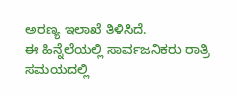ಅರಣ್ಯ ಇಲಾಖೆ ತಿಳಿಸಿದೆ.
ಈ ಹಿನ್ನೆಲೆಯಲ್ಲಿ ಸಾರ್ವಜನಿಕರು ರಾತ್ರಿ ಸಮಯದಲ್ಲಿ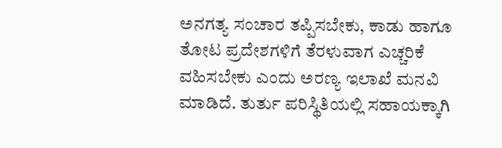ಅನಗತ್ಯ ಸಂಚಾರ ತಪ್ಪಿಸಬೇಕು, ಕಾಡು ಹಾಗೂ ತೋಟ ಪ್ರದೇಶಗಳಿಗೆ ತೆರಳುವಾಗ ಎಚ್ಚರಿಕೆ ವಹಿಸಬೇಕು ಎಂದು ಅರಣ್ಯ ಇಲಾಖೆ ಮನವಿ ಮಾಡಿದೆ. ತುರ್ತು ಪರಿಸ್ಥಿತಿಯಲ್ಲಿ ಸಹಾಯಕ್ಕಾಗಿ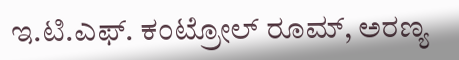ಇ.ಟಿ.ಎಫ್. ಕಂಟ್ರೋಲ್ ರೂಮ್, ಅರಣ್ಯ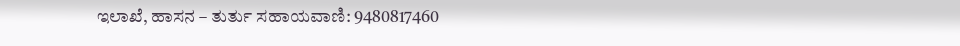ಇಲಾಖೆ, ಹಾಸನ – ತುರ್ತು ಸಹಾಯವಾಣಿ: 9480817460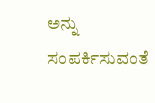ಅನ್ನು ಸಂಪರ್ಕಿಸುವಂತೆ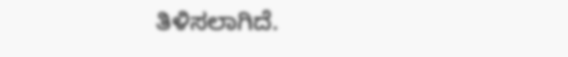ತಿಳಿಸಲಾಗಿದೆ.